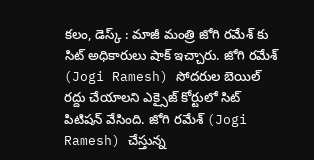కలం, డెస్క్ : మాజీ మంత్రి జోగి రమేశ్ కు సిట్ అధికారులు షాక్ ఇచ్చారు. జోగి రమేశ్ (Jogi Ramesh) సోదరుల బెయిల్ రద్దు చేయాలని ఎక్సైజ్ కోర్టులో సిట్ పిటిషన్ వేసింది. జోగి రమేశ్ (Jogi Ramesh) చేస్తున్న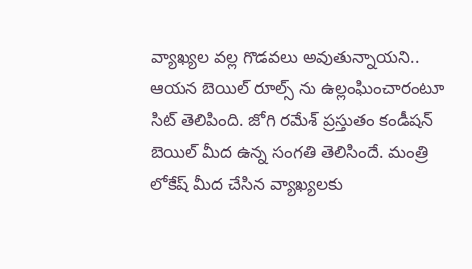వ్యాఖ్యల వల్ల గొడవలు అవుతున్నాయని.. ఆయన బెయిల్ రూల్స్ ను ఉల్లంఘించారంటూ సిట్ తెలిపింది. జోగి రమేశ్ ప్రస్తుతం కండీషన్ బెయిల్ మీద ఉన్న సంగతి తెలిసిందే. మంత్రి లోకేష్ మీద చేసిన వ్యాఖ్యలకు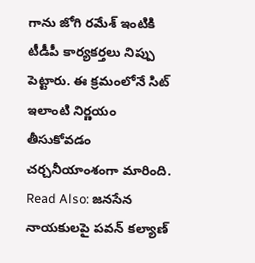గాను జోగి రమేశ్ ఇంటికి టీడీపీ కార్యకర్తలు నిప్పు పెట్టారు. ఈ క్రమంలోనే సిట్ ఇలాంటి నిర్ణయం తీసుకోవడం చర్చనీయాంశంగా మారింది.
Read Also: జనసేన నాయకులపై పవన్ కల్యాణ్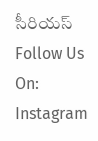సీరియస్
Follow Us On: Instagram